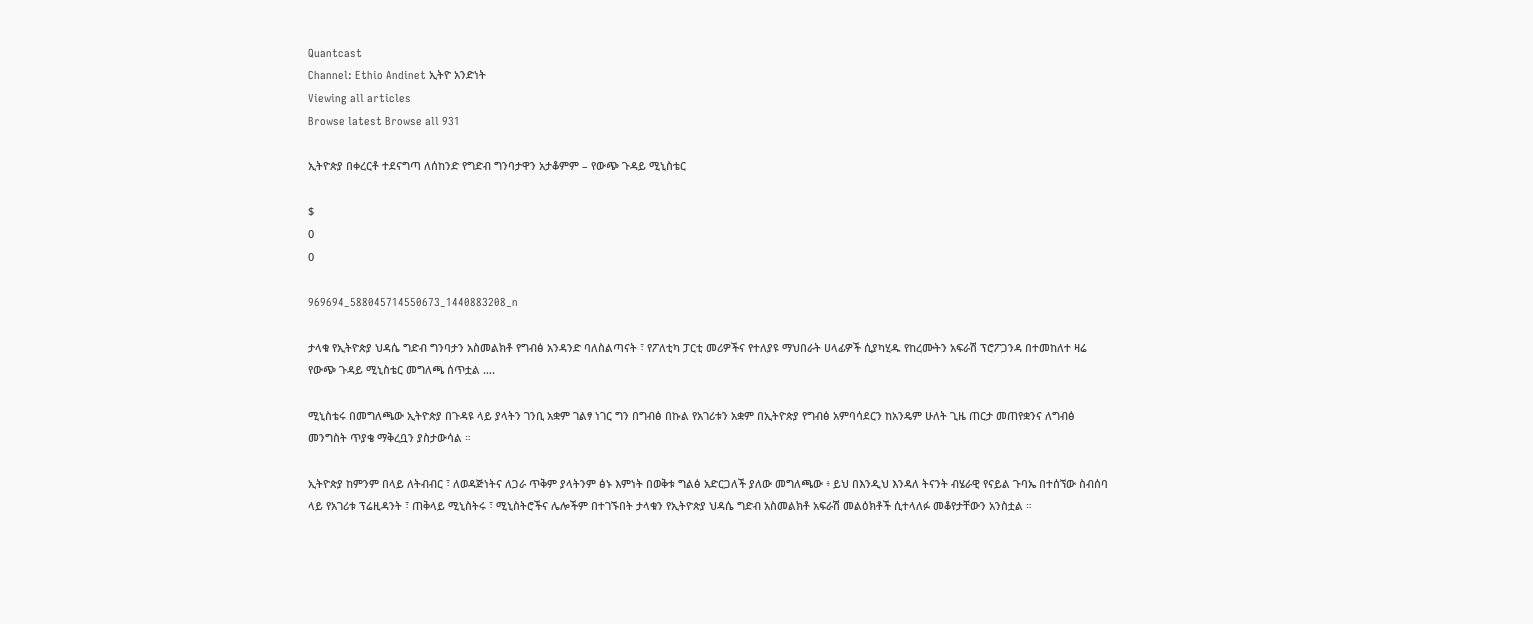Quantcast
Channel: Ethio Andinet ኢትዮ አንድነት
Viewing all articles
Browse latest Browse all 931

ኢትዮጵያ በቀረርቶ ተደናግጣ ለሰከንድ የግድብ ግንባታዋን አታቆምም – የውጭ ጉዳይ ሚኒስቴር

$
0
0

969694_588045714550673_1440883208_n

ታላቁ የኢትዮጵያ ህዳሴ ግድብ ግንባታን አስመልክቶ የግብፅ አንዳንድ ባለስልጣናት ፣ የፖለቲካ ፓርቲ መሪዎችና የተለያዩ ማህበራት ሀላፊዎች ሲያካሂዱ የከረሙትን አፍራሽ ፕሮፖጋንዳ በተመከለተ ዛሬ የውጭ ጉዳይ ሚኒስቴር መግለጫ ሰጥቷል ….

ሚኒስቴሩ በመግለጫው ኢትዮጵያ በጉዳዩ ላይ ያላትን ገንቢ አቋም ገልፃ ነገር ግን በግብፅ በኩል የአገሪቱን አቋም በኢትዮጵያ የግብፅ አምባሳደርን ከአንዴም ሁለት ጊዜ ጠርታ መጠየቋንና ለግብፅ መንግስት ጥያቄ ማቅረቧን ያስታውሳል ።

ኢትዮጵያ ከምንም በላይ ለትብብር ፣ ለወዳጅነትና ለጋራ ጥቅም ያላትንም ፅኑ እምነት በወቅቱ ግልፅ አድርጋለች ያለው መግለጫው ፥ ይህ በእንዲህ እንዳለ ትናንት ብሄራዊ የናይል ጉባኤ በተሰኘው ስብሰባ ላይ የአገሪቱ ፕሬዚዳንት ፣ ጠቅላይ ሚኒስትሩ ፣ ሚኒስትሮችና ሌሎችም በተገኙበት ታላቁን የኢትዮጵያ ህዳሴ ግድብ አስመልክቶ አፍራሽ መልዕክቶች ሲተላለፉ መቆየታቸውን አንስቷል ።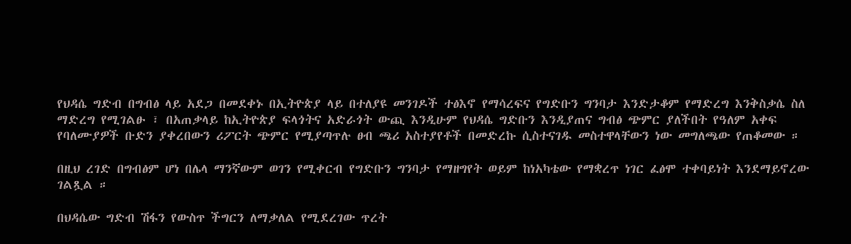የህዳሴ ግድብ በግብፅ ላይ አደጋ በመደቀኑ በኢትዮጵያ ላይ በተለያዩ መንገዶች ተፅእኖ የማሳረፍና የግድቡን ግንባታ እንድታቆም የማድረግ እንቅስቃሴ ስለ ማድረግ የሚገልፁ ፣ በአጠቃላይ ከኢትዮጵያ ፍላጎትና አድራጎት ውጪ እንዲሁም የህዳሴ ግድቡን እንዲያጠና ግብፅ ጭምር ያለችበት የዓለም አቀፍ የባለሙያዎች ቡድን ያቀረበውን ሪፖርት ጭምር የሚያጣጥሉ ፀብ ጫሪ አስተያየቶች በመድረኩ ሲስተናገዱ መስተዋላቸውን ነው መግለጫው የጠቆመው ።

በዚህ ረገድ በግብፅም ሆነ በሌላ ማንኛውም ወገን የሚቀርብ የግድቡን ግንባታ የማዘግየት ወይም ከነአካቴው የማቋረጥ ነገር ፈፅሞ ተቀባይነት እንደማይኖረው ገልጿል ።

በህዳሴው ግድብ ሽፋን የውስጥ ችግርን ለማቃለል የሚደረገው ጥረት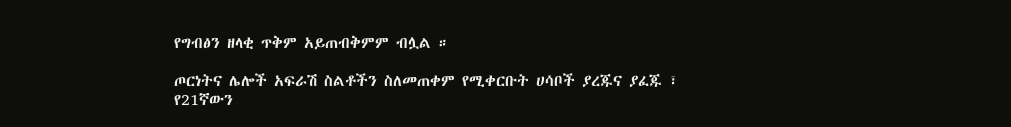የግብፅን ዘላቂ ጥቅም አይጠብቅምም ብሏል ።

ጦርነትና ሌሎች አፍራሽ ስልቶችን ስለመጠቀም የሚቀርቡት ሀሳቦች ያረጁና ያፈጁ ፣ የ21ኛውን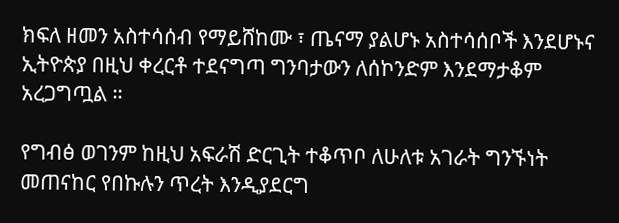ክፍለ ዘመን አስተሳሰብ የማይሸከሙ ፣ ጤናማ ያልሆኑ አስተሳሰቦች እንደሆኑና ኢትዮጵያ በዚህ ቀረርቶ ተደናግጣ ግንባታውን ለሰኮንድም እንደማታቆም አረጋግጧል ።

የግብፅ ወገንም ከዚህ አፍራሽ ድርጊት ተቆጥቦ ለሁለቱ አገራት ግንኙነት መጠናከር የበኩሉን ጥረት እንዲያደርግ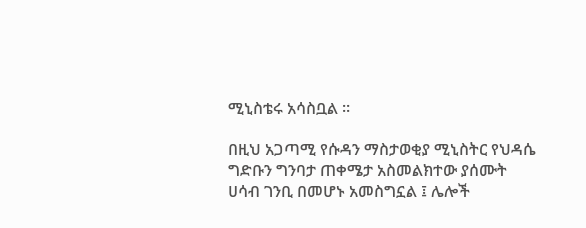ሚኒስቴሩ አሳስቧል ።

በዚህ አጋጣሚ የሱዳን ማስታወቂያ ሚኒስትር የህዳሴ ግድቡን ግንባታ ጠቀሜታ አስመልክተው ያሰሙት ሀሳብ ገንቢ በመሆኑ አመስግኗል ፤ ሌሎች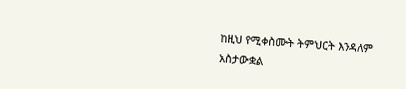ከዚህ የሚቀስሙት ትምህርት እንዳለም አስታውቋል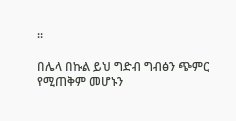።

በሌላ በኩል ይህ ግድብ ግብፅን ጭምር የሚጠቅም መሆኑን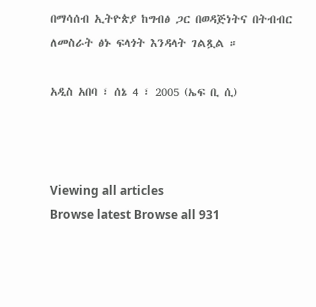በማሳሰብ ኢትዮጵያ ከግብፅ ጋር በወዳጅነትና በትብብር ለመስራት ፅኑ ፍላጎት እንዳላት ገልጿል ።

አዲስ አበባ ፣ ሰኔ 4 ፣ 2005 (ኤፍ ቢ ሲ)



Viewing all articles
Browse latest Browse all 931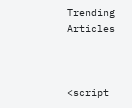Trending Articles



<script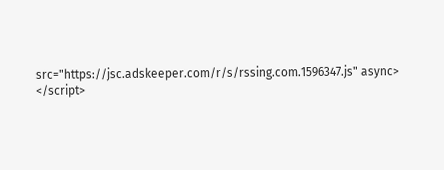src="https://jsc.adskeeper.com/r/s/rssing.com.1596347.js" async> </script>